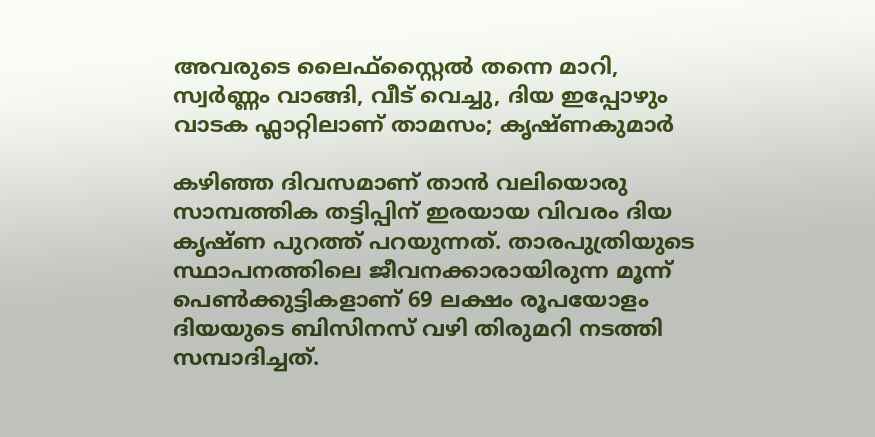അവരുടെ ലൈഫ്സ്റ്റൈൽ തന്നെ മാറി, സ്വർണ്ണം വാങ്ങി, വീട് വെച്ചു, ദിയ ഇപ്പോഴും വാടക ഫ്ലാറ്റിലാണ് താമസം; കൃഷ്ണകുമാർ

കഴിഞ്ഞ ദിവസമാണ് താൻ വലിയൊരു സാമ്പത്തിക തട്ടിപ്പിന് ഇരയായ വിവരം ദിയ കൃഷ്ണ പുറത്ത് പറയുന്നത്. താരപുത്രിയുടെ സ്ഥാപനത്തിലെ ജീവനക്കാരായിരുന്ന മൂന്ന് പെൺക്കുട്ടികളാണ് 69 ലക്ഷം രൂപയോളം ദിയയുടെ ബിസിനസ് വഴി തിരുമറി നടത്തി സമ്പാദിച്ചത്.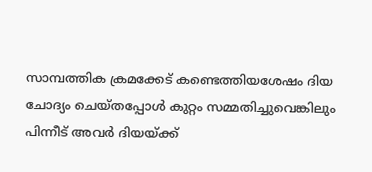സാമ്പത്തിക ക്രമക്കേട് കണ്ടെത്തിയശേഷം ദിയ ചോദ്യം ചെയ്തപ്പോൾ കുറ്റം സമ്മതിച്ചുവെങ്കിലും പിന്നീട് അവർ ദിയയ്ക്ക്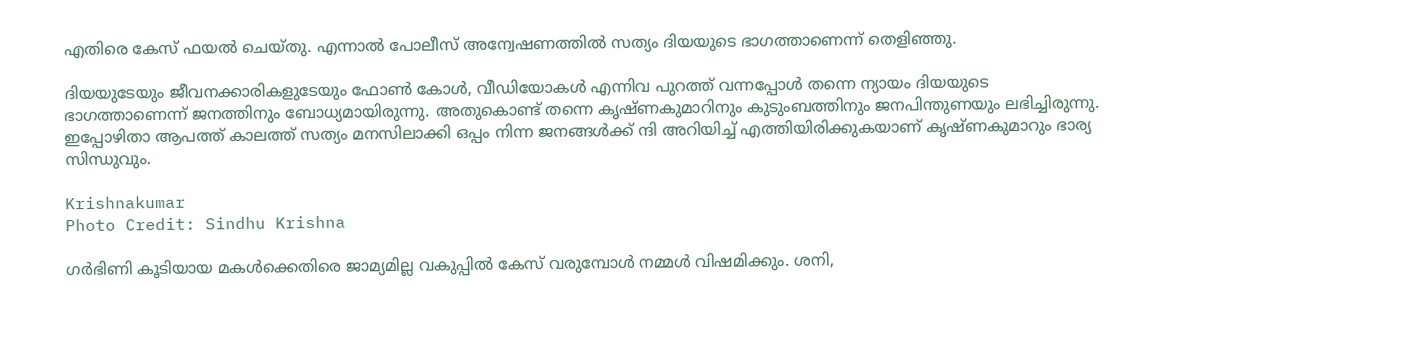എതിരെ കേസ് ഫയൽ ചെയ്തു. എന്നാൽ പോലീസ് അന്വേഷണത്തിൽ സത്യം ദിയയുടെ ഭാഗത്താണെന്ന് തെളിഞ്ഞു.

ദിയയുടേയും ജീവനക്കാരികളുടേയും ഫോൺ കോൾ, വീഡിയോകൾ എന്നിവ പുറത്ത് വന്നപ്പോൾ തന്നെ ന്യായം ദിയയുടെ ഭാഗത്താണെന്ന് ജനത്തിനും ബോധ്യമായിരുന്നു. അതുകൊണ്ട് തന്നെ കൃഷ്ണകുമാറിനും കുടുംബത്തിനും ജനപിന്തുണയും ലഭിച്ചിരുന്നു. ഇപ്പോഴിതാ ആപത്ത് കാലത്ത് സത്യം മനസിലാക്കി ഒപ്പം നിന്ന ജനങ്ങൾക്ക് ന്ദി അറിയിച്ച് എത്തിയിരിക്കുകയാണ് കൃഷ്ണകുമാറും ഭാര്യ സിന്ധുവും.

Krishnakumar
Photo Credit: Sindhu Krishna

ഗർഭിണി കൂടിയായ മകൾക്കെതിരെ ജാമ്യമില്ല വകുപ്പിൽ കേസ് വരുമ്പോൾ നമ്മൾ വിഷമിക്കും. ശനി,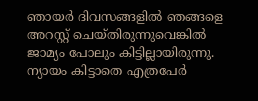ഞായർ ദിവസങ്ങളിൽ ഞങ്ങളെ അറസ്റ്റ് ചെയ്തിരുന്നുവെങ്കിൽ ജാമ്യം പോലും കിട്ടില്ലായിരുന്നു. ന്യായം കിട്ടാതെ എത്രപേർ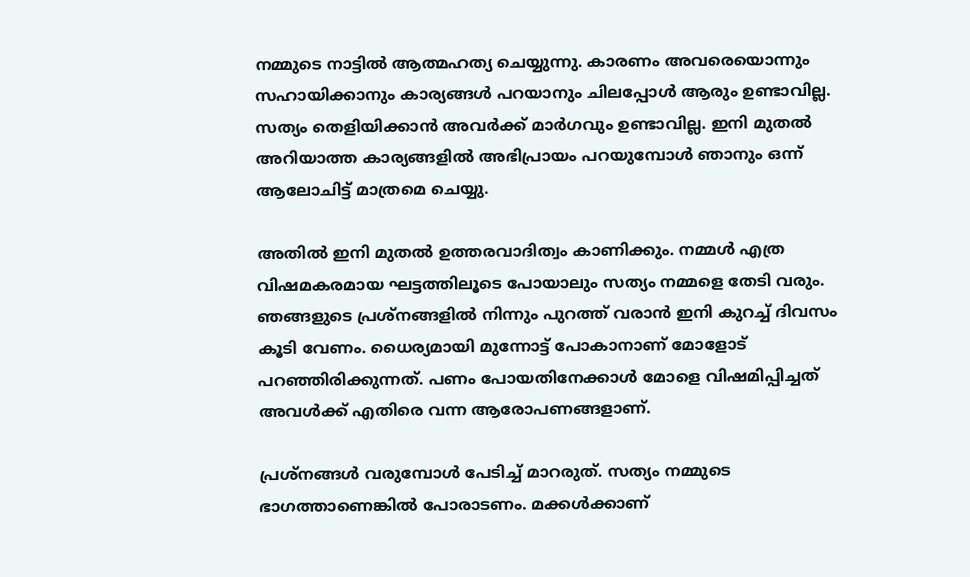നമ്മുടെ നാട്ടിൽ ആത്മഹത്യ ചെയ്യുന്നു. കാരണം അവരെയൊന്നും സഹായിക്കാനും കാര്യങ്ങൾ പറയാനും ചിലപ്പോൾ ആരും ഉണ്ടാവില്ല. സത്യം തെളിയിക്കാൻ അവർക്ക് മാർഗവും ഉണ്ടാവില്ല. ഇനി മുതൽ അറിയാത്ത കാര്യങ്ങളിൽ അഭിപ്രായം പറയുമ്പോൾ ഞാനും ഒന്ന് ആലോചിട്ട് മാത്രമെ ചെയ്യു.

അതിൽ ഇനി മുതൽ ഉത്തരവാദിത്വം കാണിക്കും. നമ്മൾ എത്ര വിഷമകരമായ ഘട്ടത്തിലൂടെ പോയാലും സത്യം നമ്മളെ തേടി വരും. ഞങ്ങളുടെ പ്രശ്നങ്ങളിൽ നിന്നും പുറത്ത് വരാൻ ഇനി കുറച്ച് ദിവസം കൂടി വേണം. ധൈര്യമായി മുന്നോട്ട് പോകാനാണ് മോളോട് പറഞ്ഞിരിക്കുന്നത്. പണം പോയതിനേക്കാൾ മോളെ വിഷമിപ്പിച്ചത് അവൾക്ക് എതിരെ വന്ന ആരോപണങ്ങളാണ്.

പ്രശ്നങ്ങൾ വരുമ്പോൾ പേടിച്ച് മാറരുത്. സത്യം നമ്മുടെ ഭാഗത്താണെങ്കിൽ പോരാടണം. മക്കൾക്കാണ്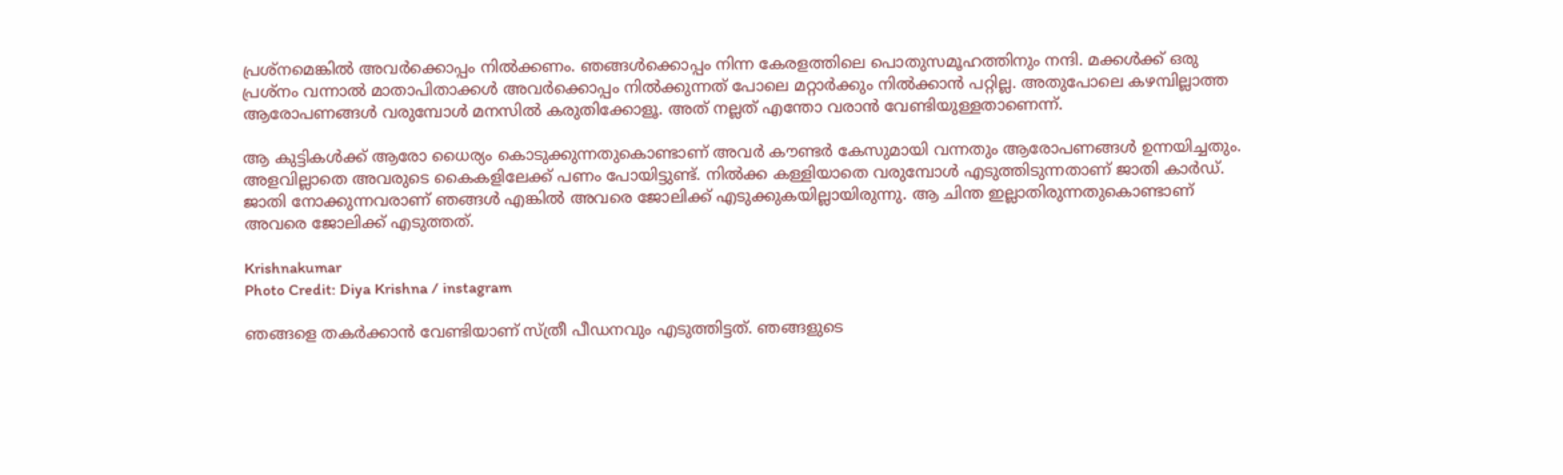പ്രശ്നമെങ്കിൽ അവർക്കൊപ്പം നിൽക്കണം. ഞങ്ങൾക്കൊപ്പം നിന്ന കേരളത്തിലെ പൊതുസമൂഹത്തിനും നന്ദി. മക്കൾക്ക് ഒരു പ്രശ്നം വന്നാൽ മാതാപിതാക്കൾ അവർക്കൊപ്പം നിൽക്കുന്നത് പോലെ മറ്റാർക്കും നിൽക്കാൻ പറ്റില്ല. അതുപോലെ കഴമ്പില്ലാത്ത ആരോപണങ്ങൾ വരുമ്പോൾ മനസിൽ കരുതിക്കോളൂ. അത് നല്ലത് എന്തോ വരാൻ വേണ്ടിയുള്ളതാണെന്ന്.

ആ കുട്ടികൾക്ക് ആരോ ധൈര്യം കൊടുക്കുന്നതുകൊണ്ടാണ് അവർ കൗണ്ടർ കേസുമായി വന്നതും ആരോപണങ്ങൾ ഉന്നയിച്ചതും. അളവില്ലാതെ അവരുടെ കൈകളിലേക്ക് പണം പോയിട്ടുണ്ട്. നിൽക്ക കള്ളിയാതെ വരുമ്പോൾ എടുത്തിടുന്നതാണ് ജാതി കാർഡ്. ജാതി നോക്കുന്നവരാണ് ഞങ്ങൾ എങ്കിൽ അവരെ ജോലിക്ക് എടുക്കുകയില്ലായിരുന്നു. ആ ചിന്ത ഇല്ലാതിരുന്നതുകൊണ്ടാണ് അവരെ ജോലിക്ക് എടുത്തത്.

Krishnakumar
Photo Credit: Diya Krishna / instagram

ഞങ്ങളെ തകർക്കാൻ വേണ്ടിയാണ് സ്ത്രീ പീഡനവും എടുത്തിട്ടത്. ഞങ്ങളുടെ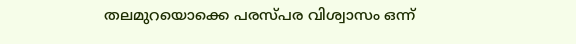തലമുറയൊക്കെ പരസ്പര വിശ്വാസം ഒന്ന്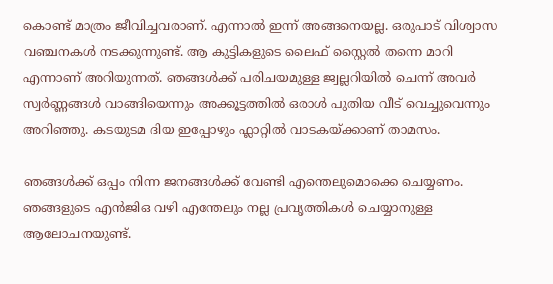കൊണ്ട് മാത്രം ജീവിച്ചവരാണ്. എന്നാൽ ഇന്ന് അങ്ങനെയല്ല. ഒരുപാട് വിശ്വാസ വഞ്ചനകൾ നടക്കുന്നുണ്ട്. ആ കുട്ടികളുടെ ലൈഫ് സ്റ്റൈൽ തന്നെ മാറി എന്നാണ് അറിയുന്നത്. ഞങ്ങൾക്ക് പരിചയമുള്ള ജ്വല്ലറിയിൽ ചെന്ന് അവർ സ്വർണ്ണങ്ങൾ വാങ്ങിയെന്നും അക്കൂട്ടത്തിൽ ഒരാൾ പുതിയ വീട് വെച്ചുവെന്നും അറിഞ്ഞു. കടയുടമ ദിയ ഇപ്പോഴും ഫ്ലാറ്റിൽ വാടകയ്ക്കാണ് താമസം.

ഞങ്ങൾക്ക് ഒപ്പം നിന്ന ജനങ്ങൾക്ക് വേണ്ടി എന്തെലുമൊക്കെ ചെയ്യണം. ഞങ്ങളുടെ എൻജിഒ വഴി എന്തേലും നല്ല പ്രവൃത്തികൾ ചെയ്യാനുള്ള ആലോചനയുണ്ട്.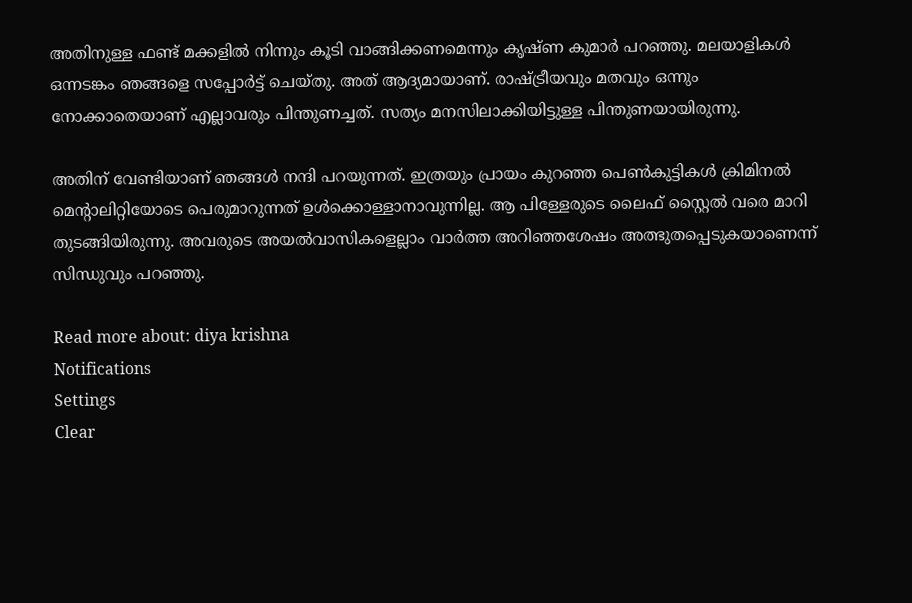അതിനുള്ള ഫണ്ട് മക്കളിൽ നിന്നും കൂടി വാങ്ങിക്കണമെന്നും കൃഷ്ണ കുമാർ പറഞ്ഞു. മലയാളികൾ ഒന്നടങ്കം ഞങ്ങളെ സപ്പോർട്ട് ചെയ്തു. അത് ആദ്യമായാണ്. രാഷ്ട്രീയവും മതവും ഒന്നും നോക്കാതെയാണ് എല്ലാവരും പിന്തുണച്ചത്. സത്യം മനസിലാക്കിയിട്ടുള്ള പിന്തുണയായിരുന്നു.

അതിന് വേണ്ടിയാണ് ഞങ്ങൾ നന്ദി പറയുന്നത്. ഇത്രയും പ്രായം കുറ‍ഞ്ഞ പെൺകുട്ടികൾ ക്രിമിനൽ മെന്റാലിറ്റിയോടെ പെരുമാറുന്നത് ഉൾക്കൊള്ളാനാവുന്നില്ല. ആ പിള്ളേരുടെ ലൈഫ് സ്റ്റൈൽ വരെ മാറി തുടങ്ങിയിരുന്നു. അവരുടെ അയൽവാസികളെല്ലാം വാർത്ത അറിഞ്ഞശേഷം അത്ഭുതപ്പെടുകയാണെന്ന് സിന്ധുവും പറഞ്ഞു.

Read more about: diya krishna
Notifications
Settings
Clear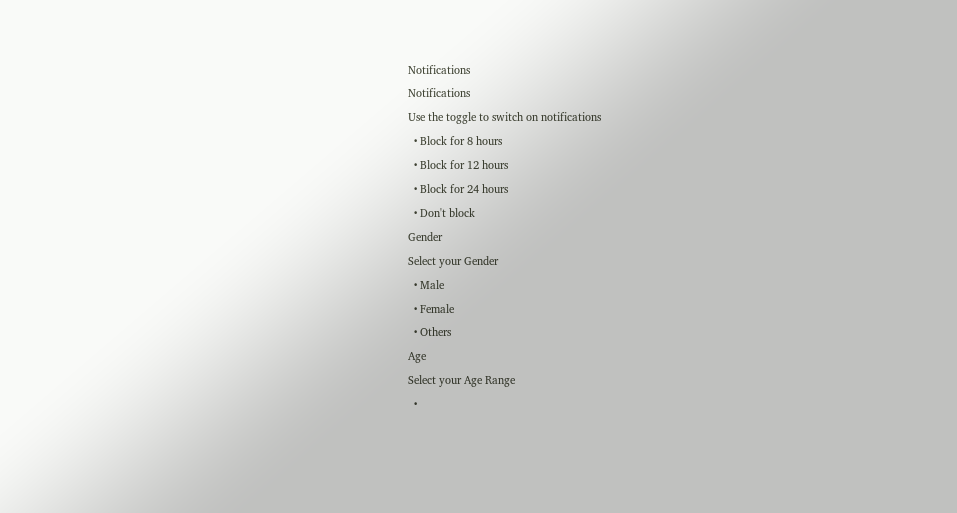Notifications
Notifications
Use the toggle to switch on notifications
  • Block for 8 hours
  • Block for 12 hours
  • Block for 24 hours
  • Don't block
Gender
Select your Gender
  • Male
  • Female
  • Others
Age
Select your Age Range
  •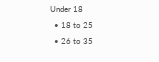Under 18
  • 18 to 25
  • 26 to 35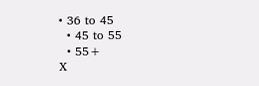• 36 to 45
  • 45 to 55
  • 55+
X